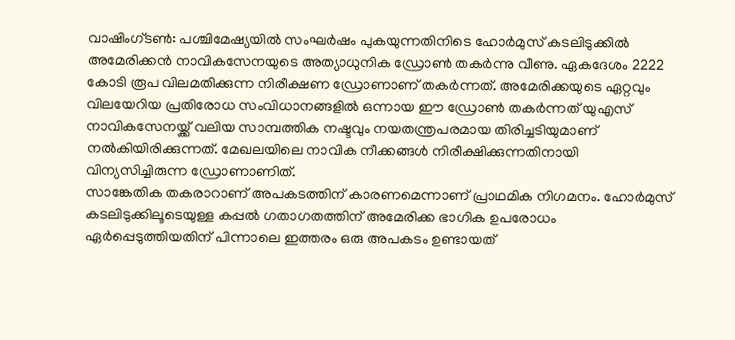വാഷിംഗ്ടൺ: പശ്ചിമേഷ്യയിൽ സംഘർഷം പുകയുന്നതിനിടെ ഹോർമുസ് കടലിടുക്കിൽ അമേരിക്കൻ നാവികസേനയുടെ അത്യാധുനിക ഡ്രോൺ തകർന്നു വീണു. ഏകദേശം 2222 കോടി രൂപ വിലമതിക്കുന്ന നിരീക്ഷണ ഡ്രോണാണ് തകർന്നത്. അമേരിക്കയുടെ ഏറ്റവും വിലയേറിയ പ്രതിരോധ സംവിധാനങ്ങളിൽ ഒന്നായ ഈ ഡ്രോൺ തകർന്നത് യുഎസ് നാവികസേനയ്ക്ക് വലിയ സാമ്പത്തിക നഷ്ടവും നയതന്ത്രപരമായ തിരിച്ചടിയുമാണ് നൽകിയിരിക്കുന്നത്. മേഖലയിലെ നാവിക നീക്കങ്ങൾ നിരീക്ഷിക്കുന്നതിനായി വിന്യസിച്ചിരുന്ന ഡ്രോണാണിത്.
സാങ്കേതിക തകരാറാണ് അപകടത്തിന് കാരണമെന്നാണ് പ്രാഥമിക നിഗമനം. ഹോർമുസ് കടലിടുക്കിലൂടെയുള്ള കപ്പൽ ഗതാഗതത്തിന് അമേരിക്ക ഭാഗിക ഉപരോധം ഏർപ്പെടുത്തിയതിന് പിന്നാലെ ഇത്തരം ഒരു അപകടം ഉണ്ടായത്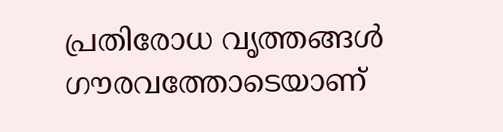പ്രതിരോധ വൃത്തങ്ങൾ ഗൗരവത്തോടെയാണ്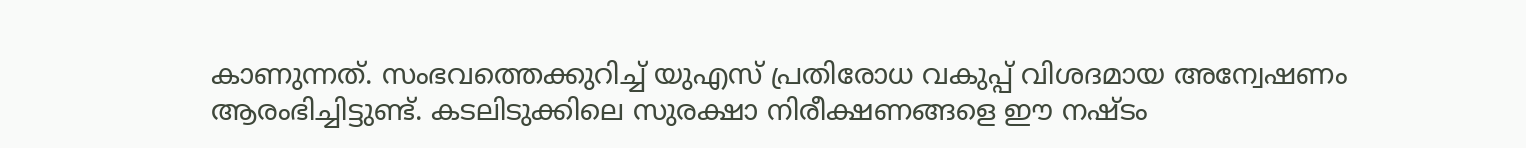കാണുന്നത്. സംഭവത്തെക്കുറിച്ച് യുഎസ് പ്രതിരോധ വകുപ്പ് വിശദമായ അന്വേഷണം ആരംഭിച്ചിട്ടുണ്ട്. കടലിടുക്കിലെ സുരക്ഷാ നിരീക്ഷണങ്ങളെ ഈ നഷ്ടം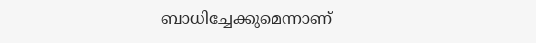ബാധിച്ചേക്കുമെന്നാണ്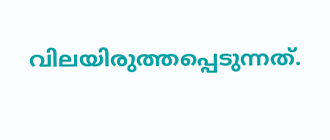വിലയിരുത്തപ്പെടുന്നത്.